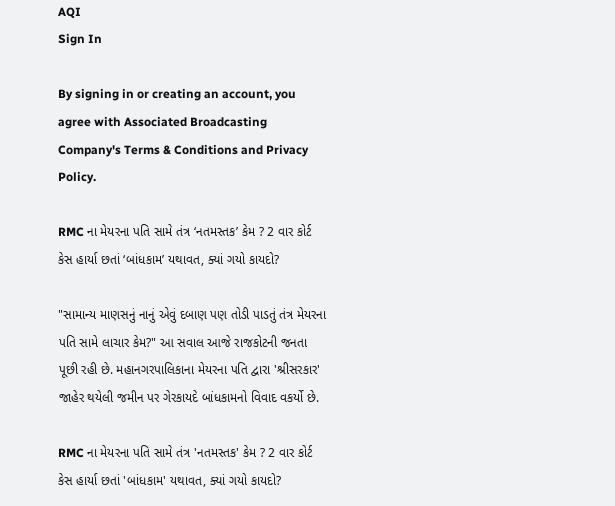AQI
Sign In

By signing in or creating an account, you agree with Associated Broadcasting Company's Terms & Conditions and Privacy Policy.

RMC ના મેયરના પતિ સામે તંત્ર ‘નતમસ્તક’ કેમ ? 2 વાર કોર્ટ કેસ હાર્યા છતાં ‘બાંધકામ’ યથાવત, ક્યાં ગયો કાયદો?

"સામાન્ય માણસનું નાનું એવું દબાણ પણ તોડી પાડતું તંત્ર મેયરના પતિ સામે લાચાર કેમ?" આ સવાલ આજે રાજકોટની જનતા પૂછી રહી છે. મહાનગરપાલિકાના મેયરના પતિ દ્વારા 'શ્રીસરકાર' જાહેર થયેલી જમીન પર ગેરકાયદે બાંધકામનો વિવાદ વકર્યો છે.

RMC ના મેયરના પતિ સામે તંત્ર 'નતમસ્તક' કેમ ? 2 વાર કોર્ટ કેસ હાર્યા છતાં 'બાંધકામ' યથાવત, ક્યાં ગયો કાયદો?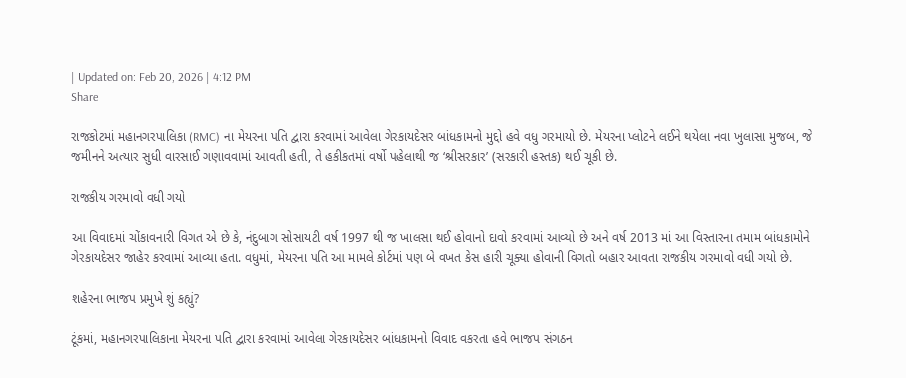| Updated on: Feb 20, 2026 | 4:12 PM
Share

રાજકોટમાં મહાનગરપાલિકા (RMC) ના મેયરના પતિ દ્વારા કરવામાં આવેલા ગેરકાયદેસર બાંધકામનો મુદ્દો હવે વધુ ગરમાયો છે. મેયરના પ્લોટને લઈને થયેલા નવા ખુલાસા મુજબ, જે જમીનને અત્યાર સુધી વારસાઈ ગણાવવામાં આવતી હતી, તે હકીકતમાં વર્ષો પહેલાથી જ ‘શ્રીસરકાર’ (સરકારી હસ્તક) થઈ ચૂકી છે.

રાજકીય ગરમાવો વધી ગયો

આ વિવાદમાં ચોંકાવનારી વિગત એ છે કે, નંદુબાગ સોસાયટી વર્ષ 1997 થી જ ખાલસા થઈ હોવાનો દાવો કરવામાં આવ્યો છે અને વર્ષ 2013 માં આ વિસ્તારના તમામ બાંધકામોને ગેરકાયદેસર જાહેર કરવામાં આવ્યા હતા. વધુમાં, મેયરના પતિ આ મામલે કોર્ટમાં પણ બે વખત કેસ હારી ચૂક્યા હોવાની વિગતો બહાર આવતા રાજકીય ગરમાવો વધી ગયો છે.

શહેરના ભાજપ પ્રમુખે શું કહ્યું?

ટૂંકમાં, મહાનગરપાલિકાના મેયરના પતિ દ્વારા કરવામાં આવેલા ગેરકાયદેસર બાંધકામનો વિવાદ વકરતા હવે ભાજપ સંગઠન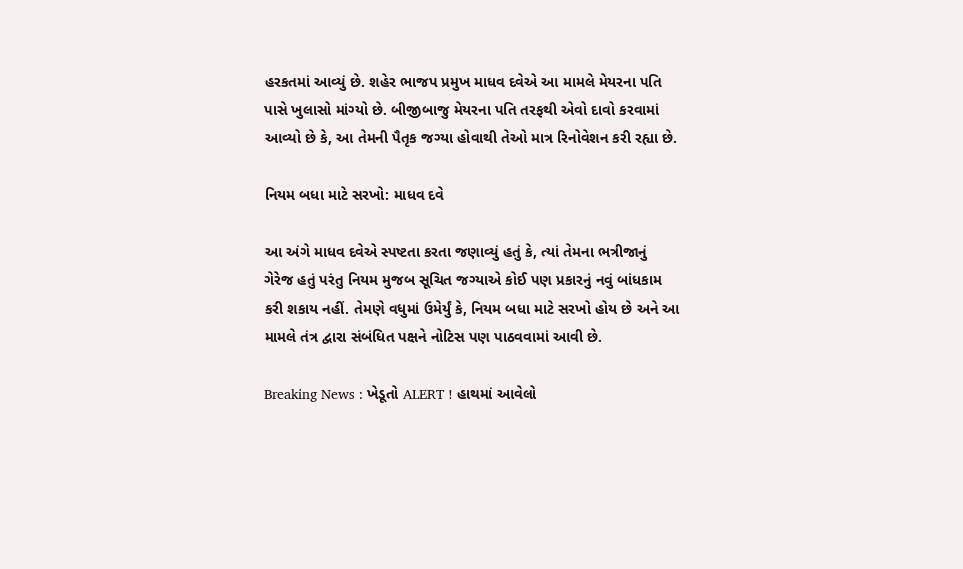હરકતમાં આવ્યું છે. શહેર ભાજપ પ્રમુખ માધવ દવેએ આ મામલે મેયરના પતિ પાસે ખુલાસો માંગ્યો છે. બીજીબાજુ મેયરના પતિ તરફથી એવો દાવો કરવામાં આવ્યો છે કે, આ તેમની પૈતૃક જગ્યા હોવાથી તેઓ માત્ર રિનોવેશન કરી રહ્યા છે.

નિયમ બધા માટે સરખો: માધવ દવે

આ અંગે માધવ દવેએ સ્પષ્ટતા કરતા જણાવ્યું હતું કે, ત્યાં તેમના ભત્રીજાનું ગેરેજ હતું પરંતુ નિયમ મુજબ સૂચિત જગ્યાએ કોઈ પણ પ્રકારનું નવું બાંધકામ કરી શકાય નહીં. તેમણે વધુમાં ઉમેર્યું કે, નિયમ બધા માટે સરખો હોય છે અને આ મામલે તંત્ર દ્વારા સંબંધિત પક્ષને નોટિસ પણ પાઠવવામાં આવી છે.

Breaking News : ખેડૂતો ALERT ! હાથમાં આવેલો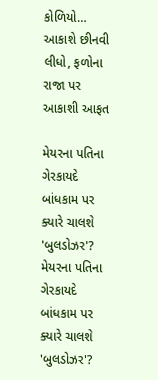કોળિયો… આકાશે છીનવી લીધો, ફળોના રાજા પર આકાશી આફત

મેયરના પતિના ગેરકાયદે બાંધકામ પર ક્યારે ચાલશે 'બુલડોઝર'?
મેયરના પતિના ગેરકાયદે બાંધકામ પર ક્યારે ચાલશે 'બુલડોઝર'?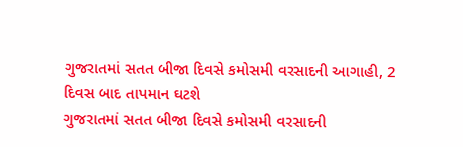ગુજરાતમાં સતત બીજા દિવસે કમોસમી વરસાદની આગાહી, 2 દિવસ બાદ તાપમાન ઘટશે
ગુજરાતમાં સતત બીજા દિવસે કમોસમી વરસાદની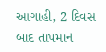આગાહી, 2 દિવસ બાદ તાપમાન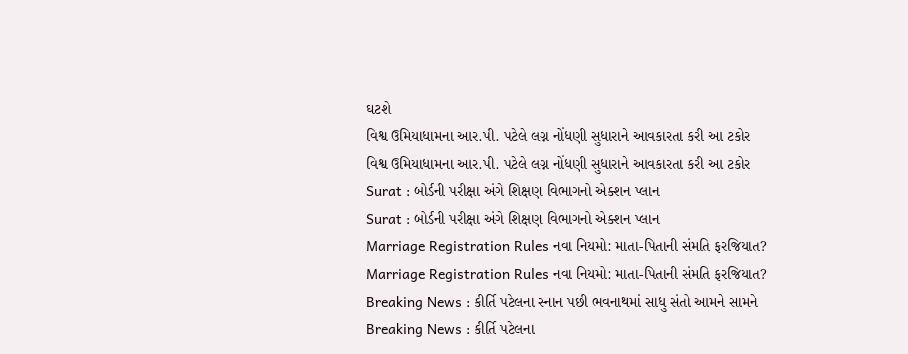ઘટશે
વિશ્વ ઉમિયાધામના આર.પી. પટેલે લગ્ન નોંધણી સુધારાને આવકારતા કરી આ ટકોર
વિશ્વ ઉમિયાધામના આર.પી. પટેલે લગ્ન નોંધણી સુધારાને આવકારતા કરી આ ટકોર
Surat : બોર્ડની પરીક્ષા અંગે શિક્ષણ વિભાગનો એક્શન પ્લાન
Surat : બોર્ડની પરીક્ષા અંગે શિક્ષણ વિભાગનો એક્શન પ્લાન
Marriage Registration Rules નવા નિયમો: માતા-પિતાની સંમતિ ફરજિયાત?
Marriage Registration Rules નવા નિયમો: માતા-પિતાની સંમતિ ફરજિયાત?
Breaking News : કીર્તિ પટેલના સ્નાન પછી ભવનાથમાં સાધુ સંતો આમને સામને
Breaking News : કીર્તિ પટેલના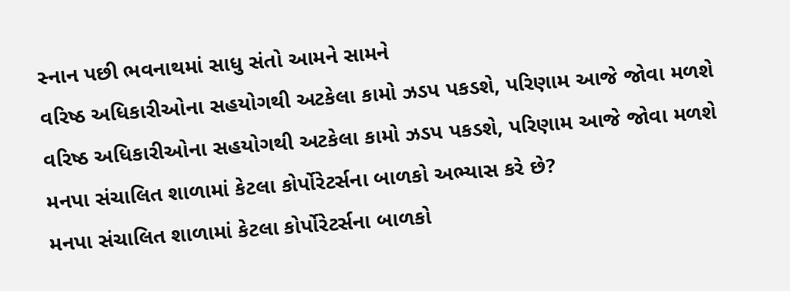સ્નાન પછી ભવનાથમાં સાધુ સંતો આમને સામને
વરિષ્ઠ અધિકારીઓના સહયોગથી અટકેલા કામો ઝડપ પકડશે, પરિણામ આજે જોવા મળશે
વરિષ્ઠ અધિકારીઓના સહયોગથી અટકેલા કામો ઝડપ પકડશે, પરિણામ આજે જોવા મળશે
મનપા સંચાલિત શાળામાં કેટલા કોર્પોરેટર્સના બાળકો અભ્યાસ કરે છે?
મનપા સંચાલિત શાળામાં કેટલા કોર્પોરેટર્સના બાળકો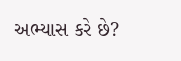અભ્યાસ કરે છે?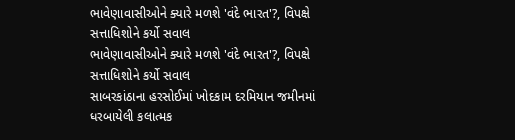ભાવેણાવાસીઓને ક્યારે મળશે 'વંદે ભારત'?, વિપક્ષે સત્તાધિશોને કર્યો સવાલ
ભાવેણાવાસીઓને ક્યારે મળશે 'વંદે ભારત'?, વિપક્ષે સત્તાધિશોને કર્યો સવાલ
સાબરકાંઠાના હરસોઈમાં ખોદકામ દરમિયાન જમીનમાં ધરબાયેલી કલાત્મક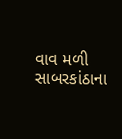વાવ મળી
સાબરકાંઠાના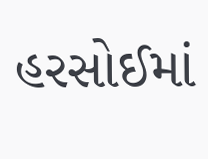હરસોઈમાં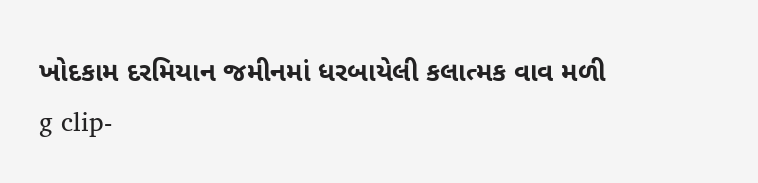ખોદકામ દરમિયાન જમીનમાં ધરબાયેલી કલાત્મક વાવ મળી
g clip-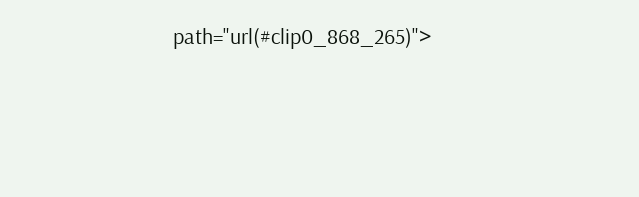path="url(#clip0_868_265)">